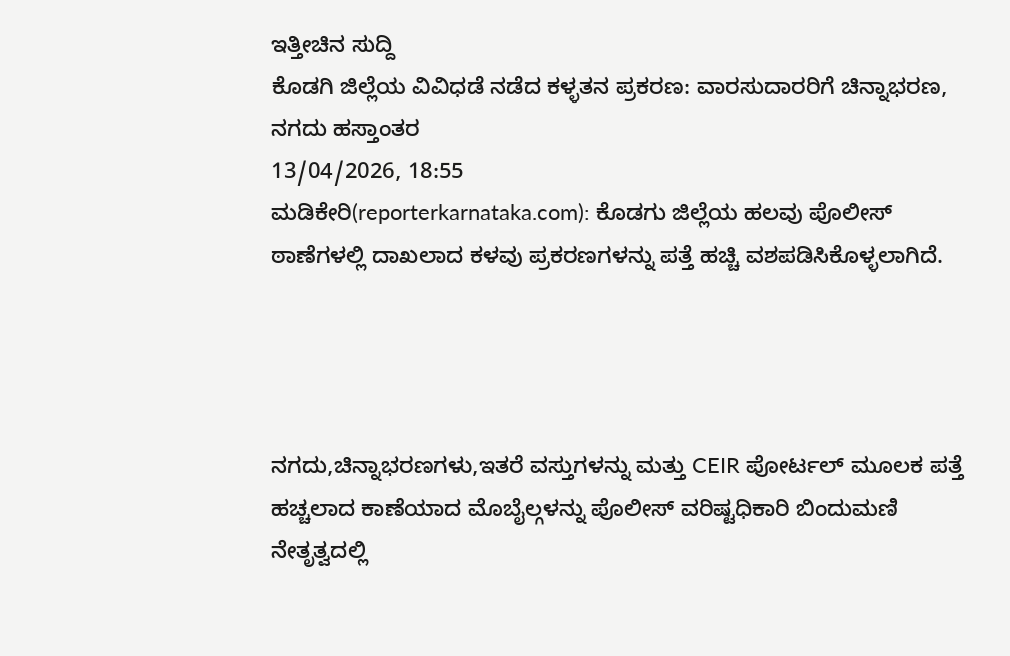ಇತ್ತೀಚಿನ ಸುದ್ದಿ
ಕೊಡಗಿ ಜಿಲ್ಲೆಯ ವಿವಿಧಡೆ ನಡೆದ ಕಳ್ಳತನ ಪ್ರಕರಣ: ವಾರಸುದಾರರಿಗೆ ಚಿನ್ನಾಭರಣ, ನಗದು ಹಸ್ತಾಂತರ
13/04/2026, 18:55
ಮಡಿಕೇರಿ(reporterkarnataka.com): ಕೊಡಗು ಜಿಲ್ಲೆಯ ಹಲವು ಪೊಲೀಸ್ ಠಾಣೆಗಳಲ್ಲಿ ದಾಖಲಾದ ಕಳವು ಪ್ರಕರಣಗಳನ್ನು ಪತ್ತೆ ಹಚ್ಚಿ ವಶಪಡಿಸಿಕೊಳ್ಳಲಾಗಿದೆ.




ನಗದು,ಚಿನ್ನಾಭರಣಗಳು,ಇತರೆ ವಸ್ತುಗಳನ್ನು ಮತ್ತು CEIR ಪೋರ್ಟಲ್ ಮೂಲಕ ಪತ್ತೆ ಹಚ್ಚಲಾದ ಕಾಣೆಯಾದ ಮೊಬೈಲ್ಗಳನ್ನು ಪೊಲೀಸ್ ವರಿಷ್ಟಧಿಕಾರಿ ಬಿಂದುಮಣಿ ನೇತೃತ್ವದಲ್ಲಿ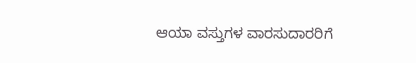ಆಯಾ ವಸ್ತುಗಳ ವಾರಸುದಾರರಿಗೆ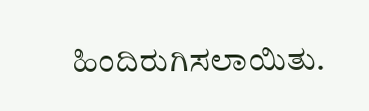ಹಿಂದಿರುಗಿಸಲಾಯಿತು.